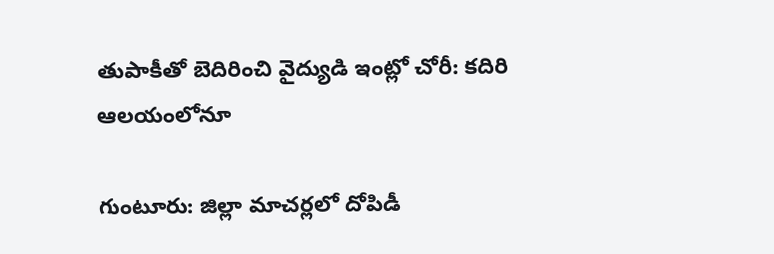తుపాకీతో బెదిరించి వైద్యుడి ఇంట్లో చోరీ: కదిరి ఆలయంలోనూ

గుంటూరు: జిల్లా మాచర్లలో దోపిడీ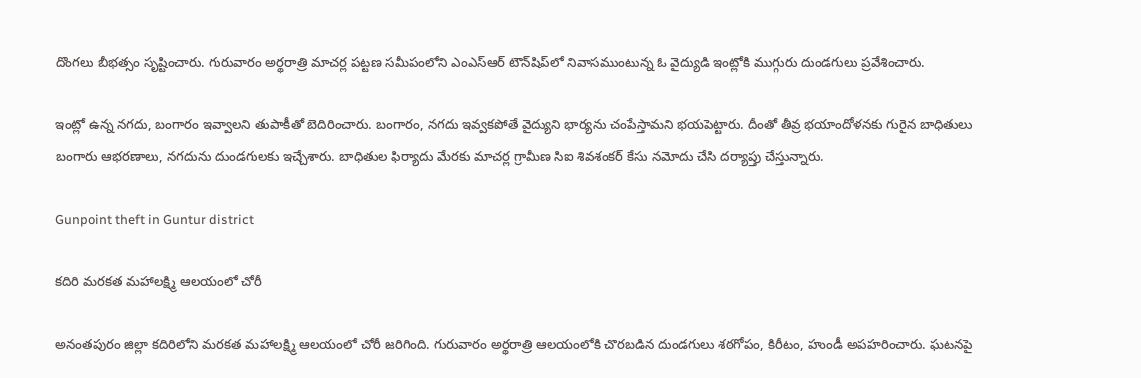దొంగలు బీభత్సం సృష్టించారు. గురువారం అర్థరాత్రి మాచర్ల పట్టణ సమీపంలోని ఎంఎస్‌ఆర్‌ టౌన్‌షిప్‌లో నివాసముంటున్న ఓ వైద్యుడి ఇంట్లోకి ముగ్గురు దుండగులు ప్రవేశించారు.

ఇంట్లో ఉన్న నగదు, బంగారం ఇవ్వాలని తుపాకీతో బెదిరించారు. బంగారం, నగదు ఇవ్వకపోతే వైద్యుని భార్యను చంపేస్తామని భయపెట్టారు. దీంతో తీవ్ర భయాందోళనకు గురైన బాధితులు బంగారు ఆభరణాలు, నగదును దుండగులకు ఇచ్చేశారు. బాధితుల ఫిర్యాదు మేరకు మాచర్ల గ్రామీణ సిఐ శివశంకర్‌ కేసు నమోదు చేసి దర్యాప్తు చేస్తున్నారు.

Gunpoint theft in Guntur district

కదిరి మరకత మహాలక్ష్మి ఆలయంలో చోరీ

అనంతపురం జిల్లా కదిరిలోని మరకత మహాలక్ష్మి ఆలయంలో చోరీ జరిగింది. గురువారం అర్థరాత్రి ఆలయంలోకి చొరబడిన దుండగులు శఠగోపం, కిరీటం, హుండీ అపహరించారు. ఘటనపై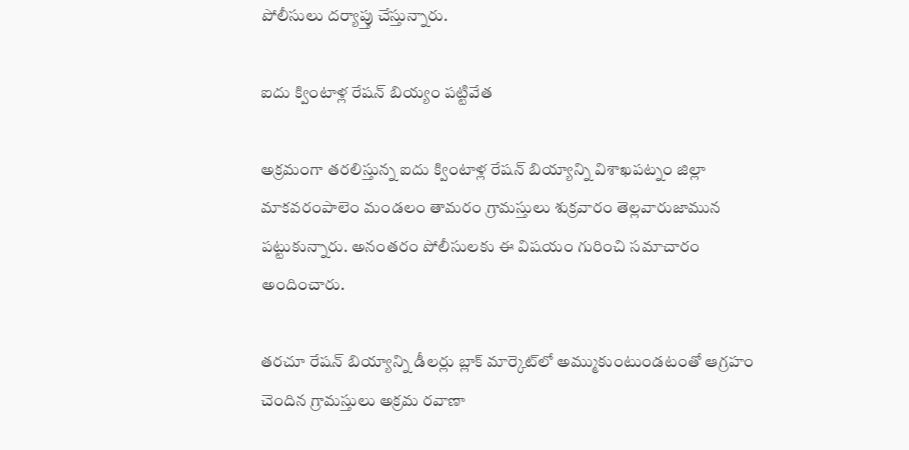పోలీసులు దర్యాప్తు చేస్తున్నారు.

ఐదు క్వింటాళ్ల రేషన్ బియ్యం పట్టివేత

అక్రమంగా తరలిస్తున్న ఐదు క్వింటాళ్ల రేషన్ బియ్యాన్ని విశాఖపట్నం జిల్లా మాకవరంపాలెం మండలం తామరం గ్రామస్తులు శుక్రవారం తెల్లవారుజామున పట్టుకున్నారు. అనంతరం పోలీసులకు ఈ విషయం గురించి సమాచారం అందించారు.

తరచూ రేషన్ బియ్యాన్ని డీలర్లు బ్లాక్ మార్కెట్‌లో అమ్ముకుంటుండటంతో ఆగ్రహం చెందిన గ్రామస్తులు అక్రమ రవాణా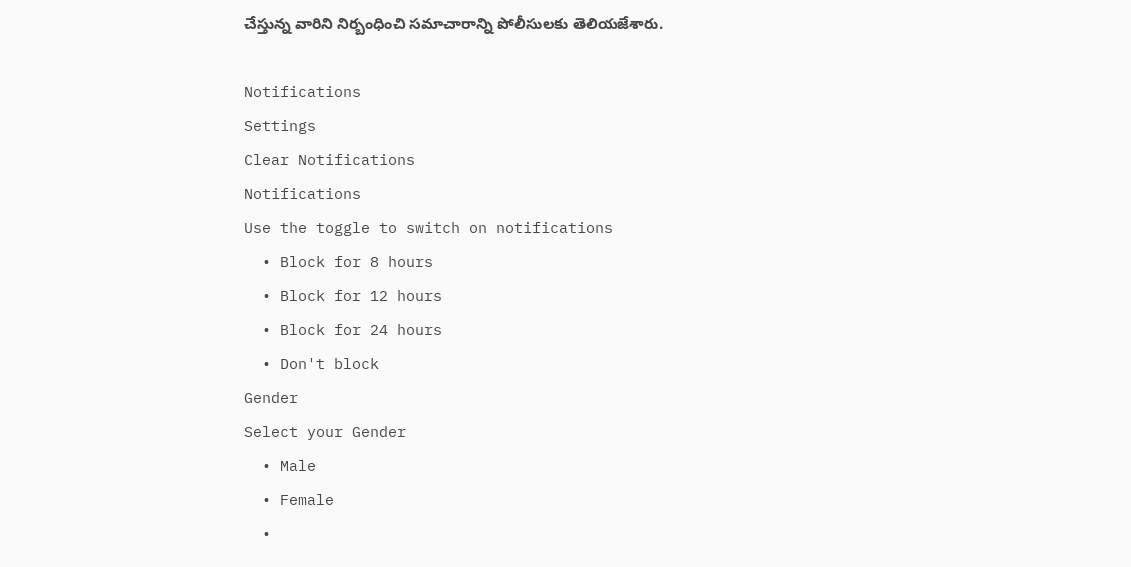చేస్తున్న వారిని నిర్బంధించి సమాచారాన్ని పోలీసులకు తెలియజేశారు.

Notifications
Settings
Clear Notifications
Notifications
Use the toggle to switch on notifications
  • Block for 8 hours
  • Block for 12 hours
  • Block for 24 hours
  • Don't block
Gender
Select your Gender
  • Male
  • Female
  •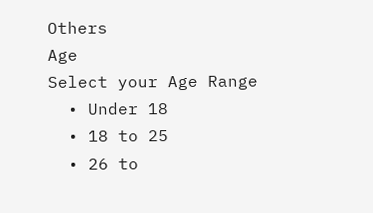Others
Age
Select your Age Range
  • Under 18
  • 18 to 25
  • 26 to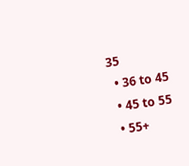35
  • 36 to 45
  • 45 to 55
  • 55+